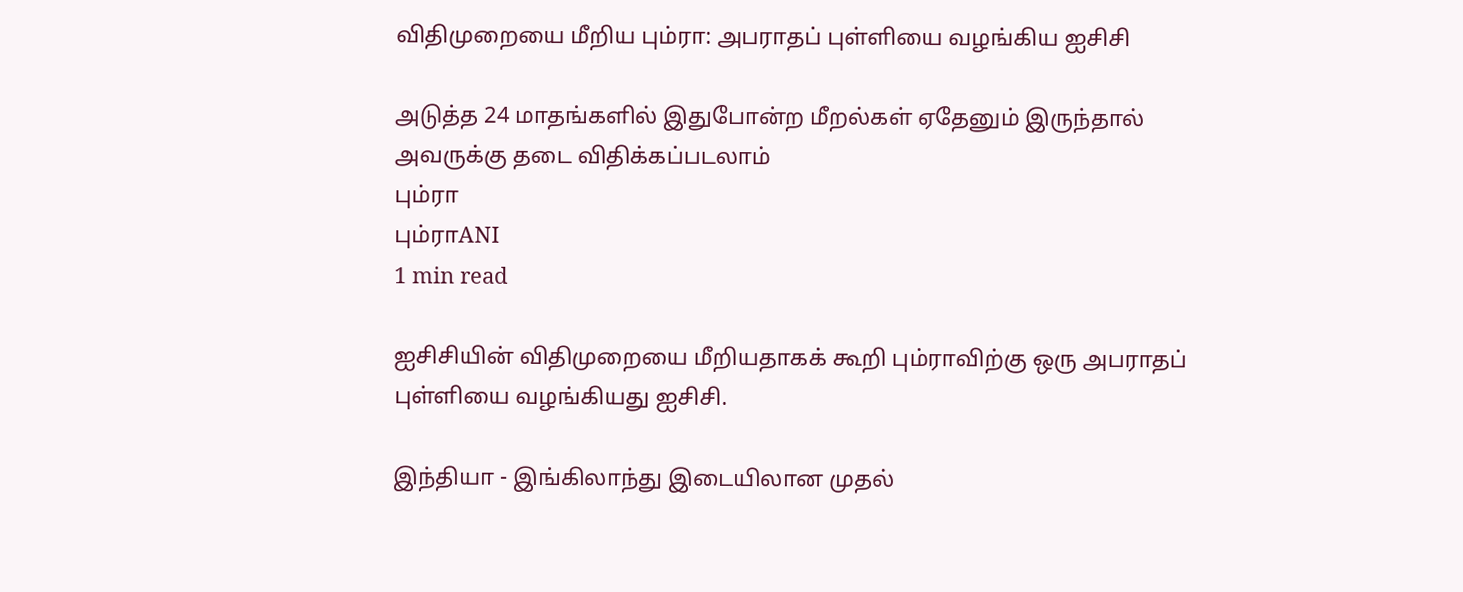விதிமுறையை மீறிய பும்ரா: அபராதப் புள்ளியை வழங்கிய ஐசிசி

அடுத்த 24 மாதங்களில் இதுபோன்ற மீறல்கள் ஏதேனும் இருந்தால் அவருக்கு தடை விதிக்கப்படலாம்
பும்ரா
பும்ராANI
1 min read

ஐசிசியின் விதிமுறையை மீறியதாகக் கூறி பும்ராவிற்கு ஒரு அபராதப் புள்ளியை வழங்கியது ஐசிசி.

இந்தியா - இங்கிலாந்து இடையிலான முதல்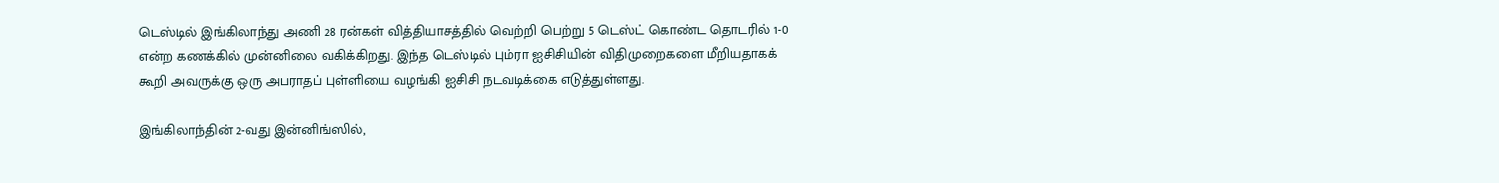டெஸ்டில் இங்கிலாந்து அணி 28 ரன்கள் வித்தியாசத்தில் வெற்றி பெற்று 5 டெஸ்ட் கொண்ட தொடரில் 1-0 என்ற கணக்கில் முன்னிலை வகிக்கிறது. இந்த டெஸ்டில் பும்ரா ஐசிசியின் விதிமுறைகளை மீறியதாகக் கூறி அவருக்கு ஒரு அபராதப் புள்ளியை வழங்கி ஐசிசி நடவடிக்கை எடுத்துள்ளது.

இங்கிலாந்தின் 2-வது இன்னிங்ஸில்,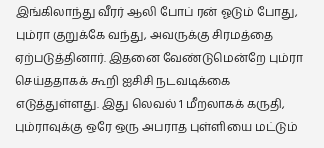இங்கிலாந்து வீரர் ஆலி போப் ரன் ஓடும் போது, பும்ரா குறுக்கே வந்து, அவருக்கு சிரமத்தை ஏற்படுத்தினார். இதனை வேண்டுமென்றே பும்ரா செய்ததாகக் கூறி ஐசிசி நடவடிக்கை எடுத்துள்ளது. இது லெவல் 1 மீறலாகக் கருதி, பும்ராவுக்கு ஒரே ஒரு அபராத புள்ளியை மட்டும்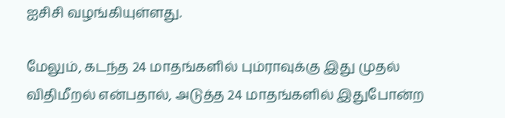ஐசிசி வழங்கியுள்ளது.

மேலும், கடந்த 24 மாதங்களில் பும்ராவுக்கு இது முதல் விதிமீறல் என்பதால், அடுத்த 24 மாதங்களில் இதுபோன்ற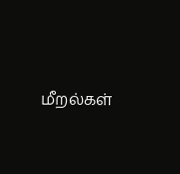மீறல்கள்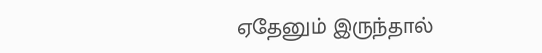ஏதேனும் இருந்தால்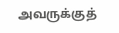அவருக்குத்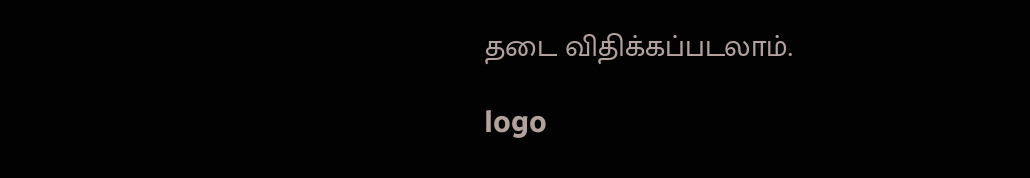தடை விதிக்கப்படலாம்.

logo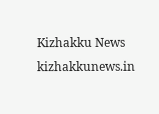Kizhakku News
kizhakkunews.in